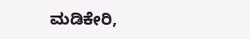ಮಡಿಕೇರಿ,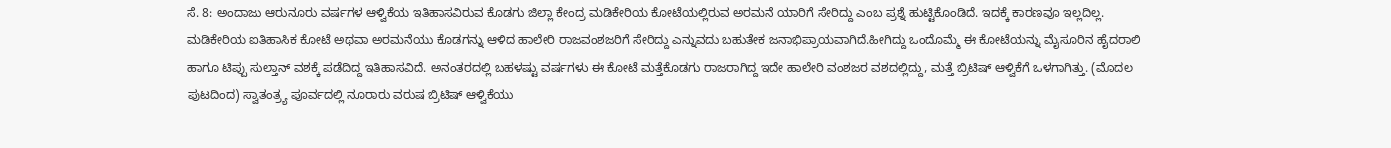ಸೆ. 8: ಅಂದಾಜು ಆರುನೂರು ವರ್ಷಗಳ ಆಳ್ವಿಕೆಯ ಇತಿಹಾಸವಿರುವ ಕೊಡಗು ಜಿಲ್ಲಾ ಕೇಂದ್ರ ಮಡಿಕೇರಿಯ ಕೋಟೆಯಲ್ಲಿರುವ ಅರಮನೆ ಯಾರಿಗೆ ಸೇರಿದ್ದು ಎಂಬ ಪ್ರಶ್ನೆ ಹುಟ್ಟಿಕೊಂಡಿದೆ. ಇದಕ್ಕೆ ಕಾರಣವೂ ಇಲ್ಲದಿಲ್ಲ. ಮಡಿಕೇರಿಯ ಐತಿಹಾಸಿಕ ಕೋಟೆ ಅಥವಾ ಅರಮನೆಯು ಕೊಡಗನ್ನು ಆಳಿದ ಹಾಲೇರಿ ರಾಜವಂಶಜರಿಗೆ ಸೇರಿದ್ದು ಎನ್ನುವದು ಬಹುತೇಕ ಜನಾಭಿಪ್ರಾಯವಾಗಿದೆ.ಹೀಗಿದ್ದು ಒಂದೊಮ್ಮೆ ಈ ಕೋಟೆಯನ್ನು ಮೈಸೂರಿನ ಹೈದರಾಲಿ ಹಾಗೂ ಟಿಪ್ಪು ಸುಲ್ತಾನ್ ವಶಕ್ಕೆ ಪಡೆದಿದ್ದ ಇತಿಹಾಸವಿದೆ. ಅನಂತರದಲ್ಲಿ ಬಹಳಷ್ಟು ವರ್ಷಗಳು ಈ ಕೋಟೆ ಮತ್ತೆಕೊಡಗು ರಾಜರಾಗಿದ್ದ ಇದೇ ಹಾಲೇರಿ ವಂಶಜರ ವಶದಲ್ಲಿದ್ದು, ಮತ್ತೆ ಬ್ರಿಟಿಷ್ ಆಳ್ವಿಕೆಗೆ ಒಳಗಾಗಿತ್ತು. (ಮೊದಲ ಪುಟದಿಂದ) ಸ್ವಾತಂತ್ರ್ಯ ಪೂರ್ವದಲ್ಲಿ ನೂರಾರು ವರುಷ ಬ್ರಿಟಿಷ್ ಆಳ್ವಿಕೆಯು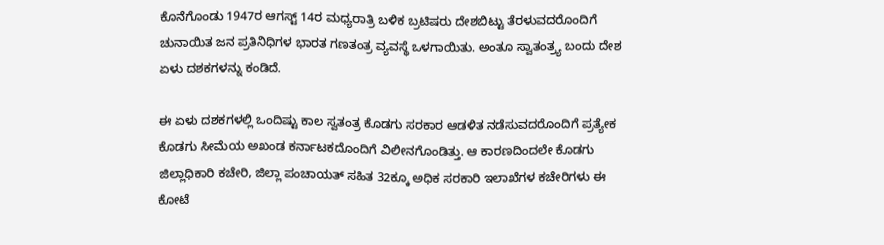ಕೊನೆಗೊಂಡು 1947ರ ಆಗಸ್ಟ್ 14ರ ಮಧ್ಯರಾತ್ರಿ ಬಳಿಕ ಬ್ರಟಿಷರು ದೇಶಬಿಟ್ಟು ತೆರಳುವದರೊಂದಿಗೆ ಚುನಾಯಿತ ಜನ ಪ್ರತಿನಿಧಿಗಳ ಭಾರತ ಗಣತಂತ್ರ ವ್ಯವಸ್ಥೆ ಒಳಗಾಯಿತು. ಅಂತೂ ಸ್ವಾತಂತ್ರ್ಯ ಬಂದು ದೇಶ ಏಳು ದಶಕಗಳನ್ನು ಕಂಡಿದೆ.

ಈ ಏಳು ದಶಕಗಳಲ್ಲಿ ಒಂದಿಷ್ಟು ಕಾಲ ಸ್ವತಂತ್ರ ಕೊಡಗು ಸರಕಾರ ಆಡಳಿತ ನಡೆಸುವದರೊಂದಿಗೆ ಪ್ರತ್ಯೇಕ ಕೊಡಗು ಸೀಮೆಯ ಅಖಂಡ ಕರ್ನಾಟಕದೊಂದಿಗೆ ವಿಲೀನಗೊಂಡಿತ್ತು. ಆ ಕಾರಣದಿಂದಲೇ ಕೊಡಗು ಜಿಲ್ಲಾಧಿಕಾರಿ ಕಚೇರಿ, ಜಿಲ್ಲಾ ಪಂಚಾಯತ್ ಸಹಿತ 32ಕ್ಕೂ ಅಧಿಕ ಸರಕಾರಿ ಇಲಾಖೆಗಳ ಕಚೇರಿಗಳು ಈ ಕೋಟೆ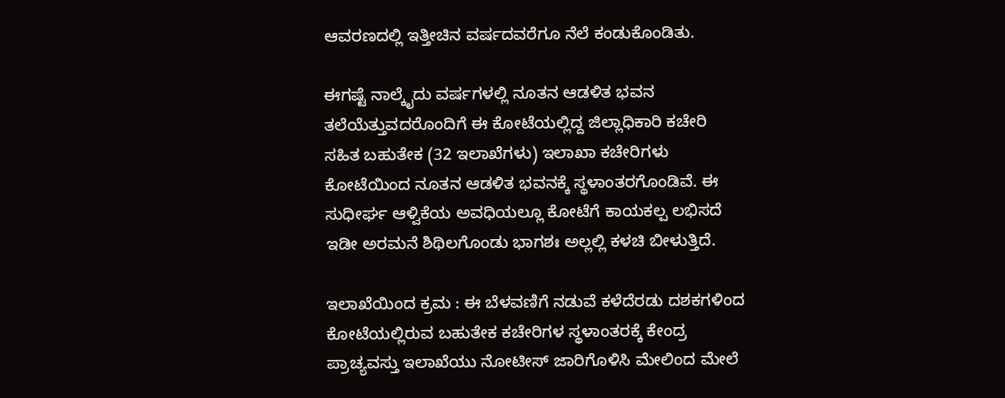ಆವರಣದಲ್ಲಿ ಇತ್ತೀಚಿನ ವರ್ಷದವರೆಗೂ ನೆಲೆ ಕಂಡುಕೊಂಡಿತು.

ಈಗಷ್ಟೆ ನಾಲ್ಕೈದು ವರ್ಷಗಳಲ್ಲಿ ನೂತನ ಆಡಳಿತ ಭವನ ತಲೆಯೆತ್ತುವದರೊಂದಿಗೆ ಈ ಕೋಟೆಯಲ್ಲಿದ್ದ ಜಿಲ್ಲಾಧಿಕಾರಿ ಕಚೇರಿ ಸಹಿತ ಬಹುತೇಕ (32 ಇಲಾಖೆಗಳು) ಇಲಾಖಾ ಕಚೇರಿಗಳು ಕೋಟೆಯಿಂದ ನೂತನ ಆಡಳಿತ ಭವನಕ್ಕೆ ಸ್ಥಳಾಂತರಗೊಂಡಿವೆ. ಈ ಸುಧೀರ್ಘ ಆಳ್ವಿಕೆಯ ಅವಧಿಯಲ್ಲೂ ಕೋಟೆಗೆ ಕಾಯಕಲ್ಪ ಲಭಿಸದೆ ಇಡೀ ಅರಮನೆ ಶಿಥಿಲಗೊಂಡು ಭಾಗಶಃ ಅಲ್ಲಲ್ಲಿ ಕಳಚಿ ಬೀಳುತ್ತಿದೆ.

ಇಲಾಖೆಯಿಂದ ಕ್ರಮ : ಈ ಬೆಳವಣಿಗೆ ನಡುವೆ ಕಳೆದೆರಡು ದಶಕಗಳಿಂದ ಕೋಟೆಯಲ್ಲಿರುವ ಬಹುತೇಕ ಕಚೇರಿಗಳ ಸ್ಥಳಾಂತರಕ್ಕೆ ಕೇಂದ್ರ ಪ್ರಾಚ್ಯವಸ್ತು ಇಲಾಖೆಯು ನೋಟೀಸ್ ಜಾರಿಗೊಳಿಸಿ ಮೇಲಿಂದ ಮೇಲೆ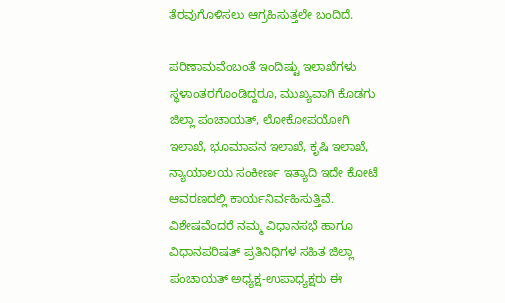ತೆರವುಗೊಳಿಸಲು ಆಗ್ರಹಿಸುತ್ತಲೇ ಬಂದಿದೆ.

ಪರಿಣಾಮವೆಂಬಂತೆ ಇಂದಿಷ್ಟು ಇಲಾಖೆಗಳು ಸ್ಥಳಾಂತರಗೊಂಡಿದ್ದರೂ, ಮುಖ್ಯವಾಗಿ ಕೊಡಗು ಜಿಲ್ಲಾ ಪಂಚಾಯತ್, ಲೋಕೋಪಯೋಗಿ ಇಲಾಖೆ, ಭೂಮಾಪನ ಇಲಾಖೆ, ಕೃಷಿ ಇಲಾಖೆ, ನ್ಯಾಯಾಲಯ ಸಂಕೀರ್ಣ ಇತ್ಯಾದಿ ಇದೇ ಕೋಟೆ ಆವರಣದಲ್ಲಿ ಕಾರ್ಯನಿರ್ವಹಿಸುತ್ತಿವೆ. ವಿಶೇಷವೆಂದರೆ ನಮ್ಮ ವಿಧಾನಸಭೆ ಹಾಗೂ ವಿಧಾನಪರಿಷತ್ ಪ್ರತಿನಿಧಿಗಳ ಸಹಿತ ಜಿಲ್ಲಾ ಪಂಚಾಯತ್ ಅಧ್ಯಕ್ಷ-ಉಪಾಧ್ಯಕ್ಷರು ಈ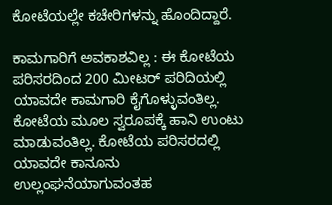ಕೋಟೆಯಲ್ಲೇ ಕಚೇರಿಗಳನ್ನು ಹೊಂದಿದ್ದಾರೆ.

ಕಾಮಗಾರಿಗೆ ಅವಕಾಶವಿಲ್ಲ : ಈ ಕೋಟೆಯ ಪರಿಸರದಿಂದ 200 ಮೀಟರ್ ಪರಿದಿಯಲ್ಲಿ ಯಾವದೇ ಕಾಮಗಾರಿ ಕೈಗೊಳ್ಳುವಂತಿಲ್ಲ. ಕೋಟೆಯ ಮೂಲ ಸ್ವರೂಪಕ್ಕೆ ಹಾನಿ ಉಂಟು ಮಾಡುವಂತಿಲ್ಲ. ಕೋಟೆಯ ಪರಿಸರದಲ್ಲಿ ಯಾವದೇ ಕಾನೂನು ಉಲ್ಲಂಘನೆಯಾಗುವಂತಹ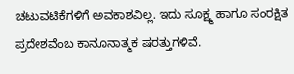ಚಟುವಟಿಕೆಗಳಿಗೆ ಅವಕಾಶವಿಲ್ಲ. ಇದು ಸೂಕ್ಷ್ಮ ಹಾಗೂ ಸಂರಕ್ಷಿತ ಪ್ರದೇಶವೆಂಬ ಕಾನೂನಾತ್ಮಕ ಷರತ್ತುಗಳಿವೆ.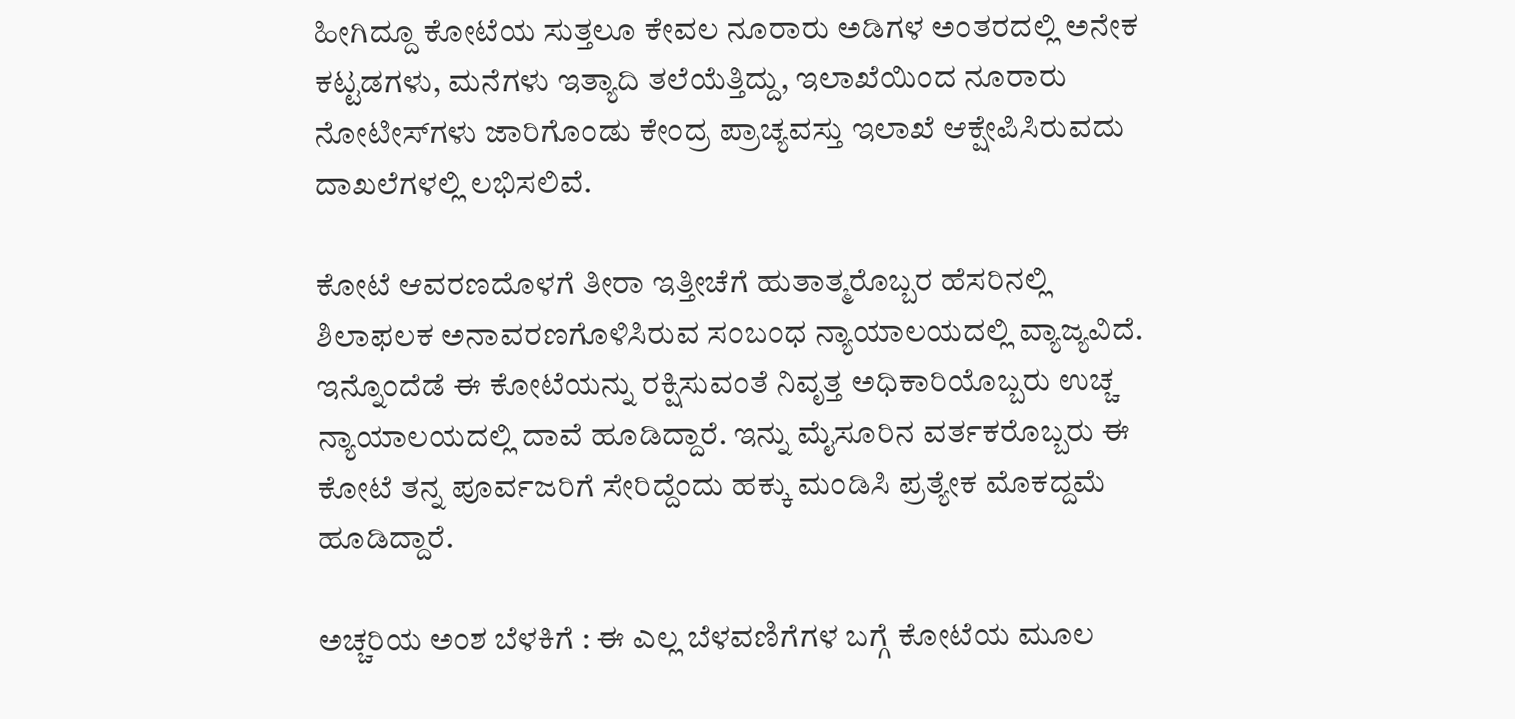ಹೀಗಿದ್ದೂ ಕೋಟೆಯ ಸುತ್ತಲೂ ಕೇವಲ ನೂರಾರು ಅಡಿಗಳ ಅಂತರದಲ್ಲಿ ಅನೇಕ ಕಟ್ಟಡಗಳು, ಮನೆಗಳು ಇತ್ಯಾದಿ ತಲೆಯೆತ್ತಿದ್ದು, ಇಲಾಖೆಯಿಂದ ನೂರಾರು ನೋಟೀಸ್‍ಗಳು ಜಾರಿಗೊಂಡು ಕೇಂದ್ರ ಪ್ರಾಚ್ಯವಸ್ತು ಇಲಾಖೆ ಆಕ್ಷೇಪಿಸಿರುವದು ದಾಖಲೆಗಳಲ್ಲಿ ಲಭಿಸಲಿವೆ.

ಕೋಟೆ ಆವರಣದೊಳಗೆ ತೀರಾ ಇತ್ತೀಚೆಗೆ ಹುತಾತ್ಮರೊಬ್ಬರ ಹೆಸರಿನಲ್ಲಿ ಶಿಲಾಫಲಕ ಅನಾವರಣಗೊಳಿಸಿರುವ ಸಂಬಂಧ ನ್ಯಾಯಾಲಯದಲ್ಲಿ ವ್ಯಾಜ್ಯವಿದೆ. ಇನ್ನೊಂದೆಡೆ ಈ ಕೋಟೆಯನ್ನು ರಕ್ಷಿಸುವಂತೆ ನಿವೃತ್ತ ಅಧಿಕಾರಿಯೊಬ್ಬರು ಉಚ್ಚ ನ್ಯಾಯಾಲಯದಲ್ಲಿ ದಾವೆ ಹೂಡಿದ್ದಾರೆ. ಇನ್ನು ಮೈಸೂರಿನ ವರ್ತಕರೊಬ್ಬರು ಈ ಕೋಟೆ ತನ್ನ ಪೂರ್ವಜರಿಗೆ ಸೇರಿದ್ದೆಂದು ಹಕ್ಕು ಮಂಡಿಸಿ ಪ್ರತ್ಯೇಕ ಮೊಕದ್ದಮೆ ಹೂಡಿದ್ದಾರೆ.

ಅಚ್ಚರಿಯ ಅಂಶ ಬೆಳಕಿಗೆ : ಈ ಎಲ್ಲ ಬೆಳವಣಿಗೆಗಳ ಬಗ್ಗೆ ಕೋಟೆಯ ಮೂಲ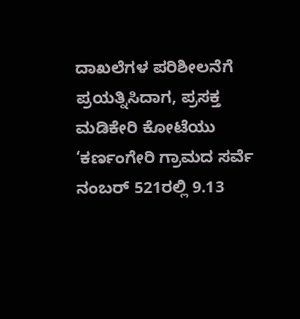ದಾಖಲೆಗಳ ಪರಿಶೀಲನೆಗೆ ಪ್ರಯತ್ನಿಸಿದಾಗ, ಪ್ರಸಕ್ತ ಮಡಿಕೇರಿ ಕೋಟೆಯು ‘ಕರ್ಣಂಗೇರಿ ಗ್ರಾಮದ ಸರ್ವೆ ನಂಬರ್ 521ರಲ್ಲಿ 9.13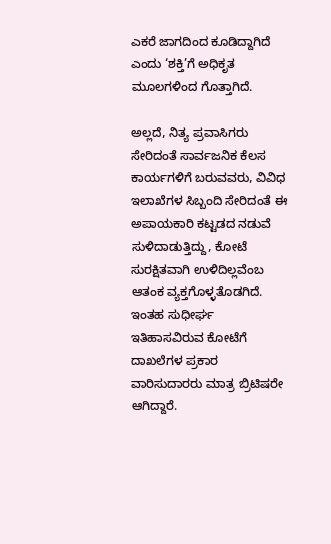ಎಕರೆ ಜಾಗದಿಂದ ಕೂಡಿದ್ದಾಗಿದೆ ಎಂದು ‘ಶಕ್ತಿ’ಗೆ ಅಧಿಕೃತ ಮೂಲಗಳಿಂದ ಗೊತ್ತಾಗಿದೆ.

ಅಲ್ಲದೆ, ನಿತ್ಯ ಪ್ರವಾಸಿಗರು ಸೇರಿದಂತೆ ಸಾರ್ವಜನಿಕ ಕೆಲಸ ಕಾರ್ಯಗಳಿಗೆ ಬರುವವರು, ವಿವಿಧ ಇಲಾಖೆಗಳ ಸಿಬ್ಬಂದಿ ಸೇರಿದಂತೆ ಈ ಅಪಾಯಕಾರಿ ಕಟ್ಟಡದ ನಡುವೆ ಸುಳಿದಾಡುತ್ತಿದ್ದು, ಕೋಟೆ ಸುರಕ್ಷಿತವಾಗಿ ಉಳಿದಿಲ್ಲವೆಂಬ ಆತಂಕ ವ್ಯಕ್ತಗೊಳ್ಳತೊಡಗಿದೆ. ಇಂತಹ ಸುಧೀರ್ಘ ಇತಿಹಾಸವಿರುವ ಕೋಟೆಗೆ ದಾಖಲೆಗಳ ಪ್ರಕಾರ ವಾರಿಸುದಾರರು ಮಾತ್ರ ಬ್ರಿಟಿಷರೇ ಆಗಿದ್ದಾರೆ.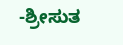-ಶ್ರೀಸುತ